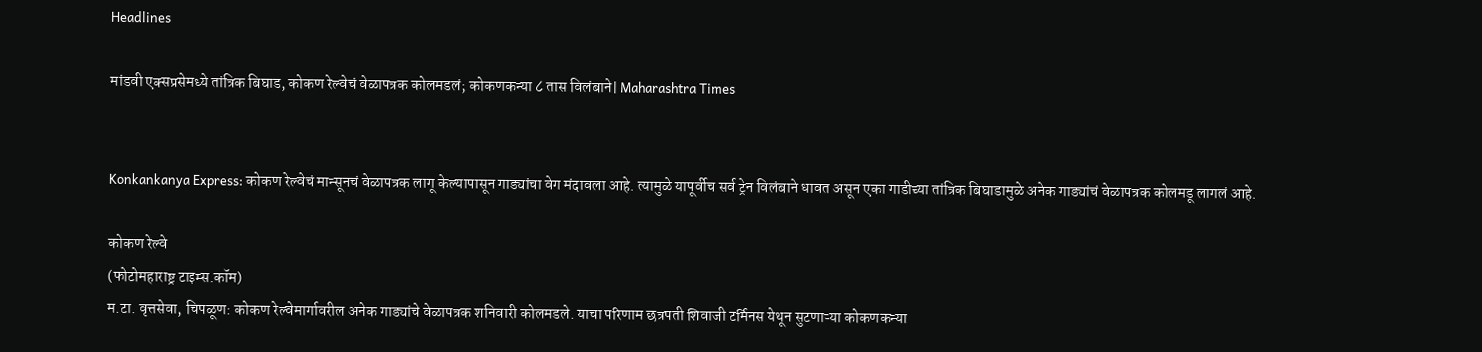Headlines

मांडवी एक्सप्रसेमध्ये तांत्रिक बिघाड, कोकण रेल्वेचं वेळापत्रक कोलमडलं; कोकणकन्या ८ तास विलंबाने| Maharashtra Times


Konkankanya Express: कोकण रेल्वेचं मान्सूनचं वेळापत्रक लागू केल्यापासून गाड्यांचा वेग मंदावला आहे. त्यामुळे यापूर्वीच सर्व ट्रेन विलंबाने धावत असून एका गाडीच्या तांत्रिक बिघाडामुळे अनेक गाड्यांचं वेळापत्रक कोलमडू लागलं आहे.

कोकण रेल्वे
(फोटोमहाराष्ट्र टाइम्स.कॉम)
म.टा. वृत्तसेवा, चिपळूण: कोकण रेल्वेमार्गावरील अनेक गाड्यांचे वेळापत्रक शनिवारी कोलमडले. याचा परिणाम छत्रपती शिवाजी टर्मिनस येथून सुटणाऱ्या कोकणकन्या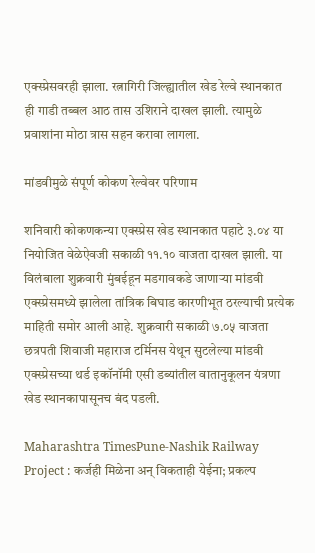एक्स्प्रेसवरही झाला. रत्नागिरी जिल्ह्यातील खेड रेल्वे स्थानकात ही गाडी तब्बल आठ तास उशिराने दाखल झाली. त्यामुळे प्रवाशांना मोठा त्रास सहन करावा लागला.

मांडवीमुळे संपूर्ण कोकण रेल्वेवर परिणाम

शनिवारी कोकणकन्या एक्स्प्रेस खेड स्थानकात पहाटे ३.०४ या नियोजित वेळेऐवजी सकाळी ११.१० वाजता दाखल झाली. या विलंबाला शुक्रवारी मुंबईहून मडगावकडे जाणाऱ्या मांडवी एक्स्प्रेसमध्ये झालेला तांत्रिक बिघाड कारणीभूत ठरल्याची प्रत्येक माहिती समोर आली आहे. शुक्रवारी सकाळी ७.०५ वाजता छत्रपती शिवाजी महाराज टर्मिनस येथून सुटलेल्या मांडवी एक्स्प्रेसच्या थर्ड इकॉनॉमी एसी डब्यांतील वातानुकूलन यंत्रणा खेड स्थानकापासूनच बंद पडली.

Maharashtra TimesPune-Nashik Railway Project : कर्जही मिळेना अन् विकताही येईना; प्रकल्प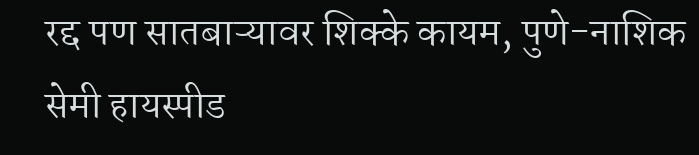रद्द पण सातबाऱ्यावर शिक्के कायम, पुणे-नाशिक सेमी हायस्पीड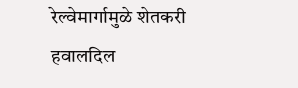रेल्वेमार्गामुळे शेतकरी हवालदिल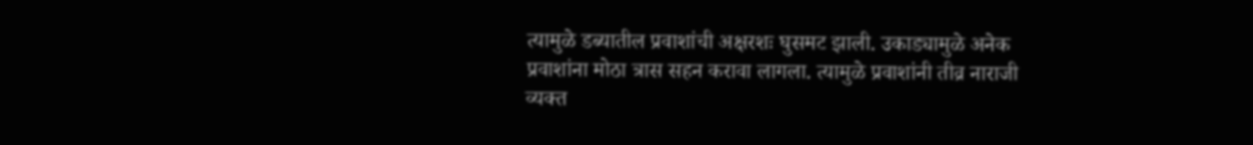त्यामुळे डब्यातील प्रवाशांची अक्षरशः घुसमट झाली. उकाड्यामुळे अनेक प्रवाशांना मोठा त्रास सहन करावा लागला. त्यामुळे प्रवाशांनी तीव्र नाराजी व्यक्त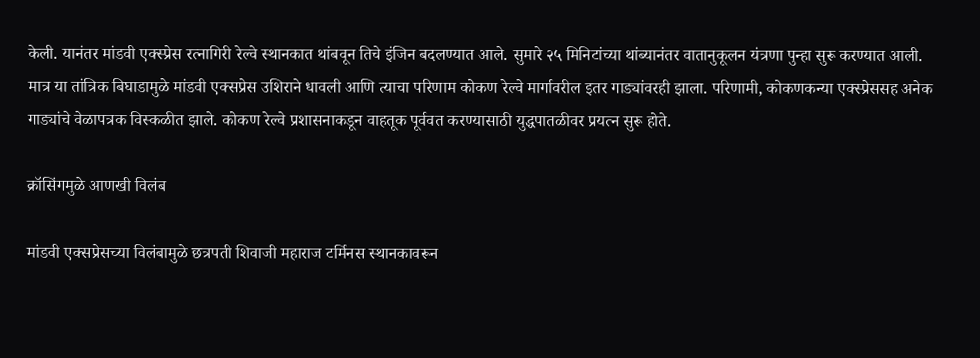केली. यानंतर मांडवी एक्स्प्रेस रत्नागिरी रेल्वे स्थानकात थांबवून तिचे इंजिन बदलण्यात आले. सुमारे २५ मिनिटांच्या थांब्यानंतर वातानुकूलन यंत्रणा पुन्हा सुरू करण्यात आली. मात्र या तांत्रिक बिघाडामुळे मांडवी एक्सप्रेस उशिराने धावली आणि त्याचा परिणाम कोकण रेल्वे मार्गावरील इतर गाड्यांवरही झाला. परिणामी, कोकणकन्या एक्स्प्रेससह अनेक गाड्यांचे वेळापत्रक विस्कळीत झाले. कोकण रेल्वे प्रशासनाकडून वाहतूक पूर्ववत करण्यासाठी युद्धपातळीवर प्रयत्न सुरू होते.

क्रॉसिंगमुळे आणखी विलंब

मांडवी एक्सप्रेसच्या विलंबामुळे छत्रपती शिवाजी महाराज टर्मिनस स्थानकावरून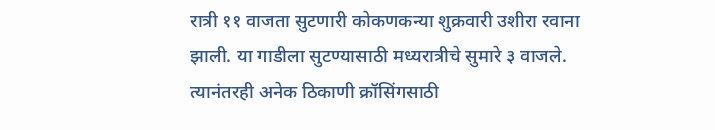रात्री ११ वाजता सुटणारी कोकणकन्या शुक्रवारी उशीरा रवाना झाली. या गाडीला सुटण्यासाठी मध्यरात्रीचे सुमारे ३ वाजले. त्यानंतरही अनेक ठिकाणी क्रॉसिंगसाठी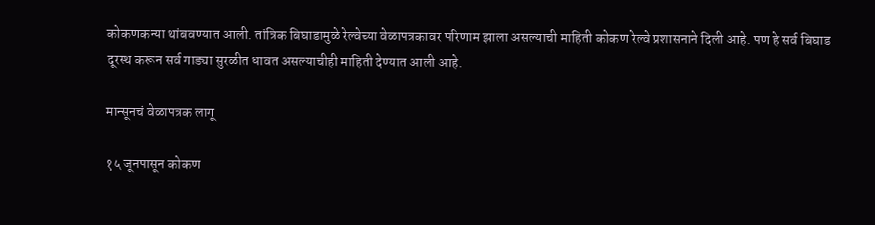कोकणकन्या थांबवण्यात आली. तांत्रिक बिघाडामुळे रेल्वेच्या वेळापत्रकावर परिणाम झाला असल्याची माहिती कोकण रेल्वे प्रशासनाने दिली आहे. पण हे सर्व बिघाड दूरस्थ करून सर्व गाड्या सुरळीत धावत असल्याचीही माहिती देण्यात आली आहे.

मान्सूनचं वेळापत्रक लागू

१५ जूनपासून कोकण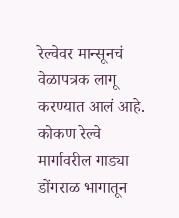रेल्वेवर मान्सूनचं वेळापत्रक लागू करण्यात आलं आहे. कोकण रेल्वे मार्गावरील गाड्या डोंगराळ भागातून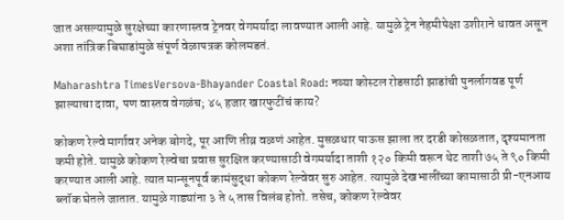जात असल्यामुळे सुरक्षेच्या कारणास्तव ट्रेनवर वेगमर्यादा लावण्यात आली आहे. यामुळे ट्रेन नेहमीपेक्षा उशीराने धावत असून अशा तांत्रिक बिघाडांमुळे संपूर्ण वेळापत्रक कोलमडतं.

Maharashtra TimesVersova-Bhayander Coastal Road: नव्या कोस्टल रोडसाठी झाडांची पुनर्लागवड पूर्ण झाल्याचा दावा, पण वास्तव वेगळंच; ४५ हजार खारफुटींचं काय?

कोकण रेल्वे मार्गावर अनेक बोगदे, पूर आणि तीव्र वळणं आहेत. मुसळधार पाऊस झाला तर दरडी कोसळतात, दृश्यमानता कमी होते. यामुळे कोकण रेल्वेचा प्रवास सुरक्षित करण्यासाठी वेगमर्यादा ताशी १२० किमी वरून थेट ताशी ७५ ते ९० किमी करण्यात आली आहे. त्यात मान्सूनपूर्व कामंसुद्धा कोकण रेल्वेवर सुरु आहेत. त्यामुळे देखभालींच्या कामासाठी प्री-एनआय ब्लॉक घेतले जातात. यामुळे गाड्यांना ३ ते ५ तास विलंब होतो. तसेच, कोकण रेल्वेवर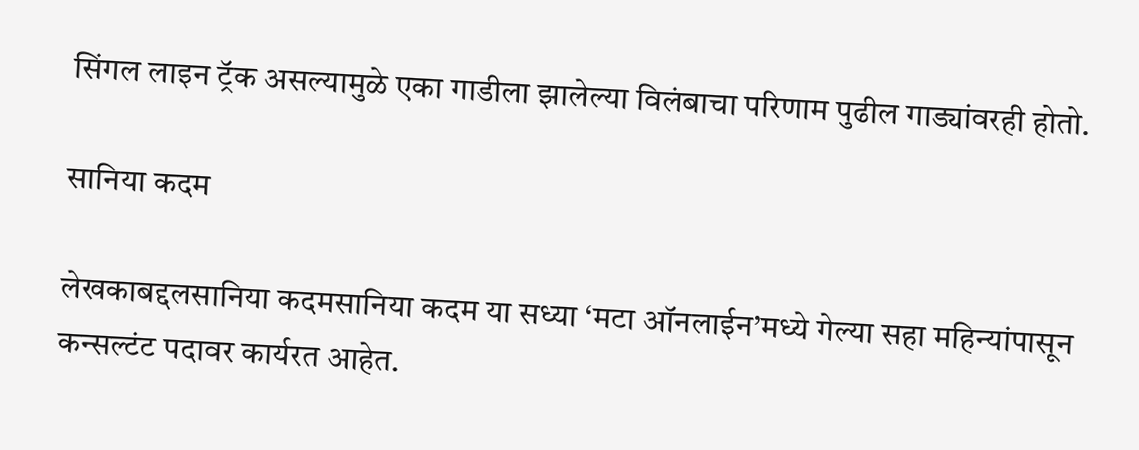सिंगल लाइन ट्रॅक असल्यामुळे एका गाडीला झालेल्या विलंबाचा परिणाम पुढील गाड्यांवरही होतो.

सानिया कदम

लेखकाबद्दलसानिया कदमसानिया कदम या सध्या ‘मटा ऑनलाईन’मध्ये गेल्या सहा महिन्यांपासून कन्सल्टंट पदावर कार्यरत आहेत.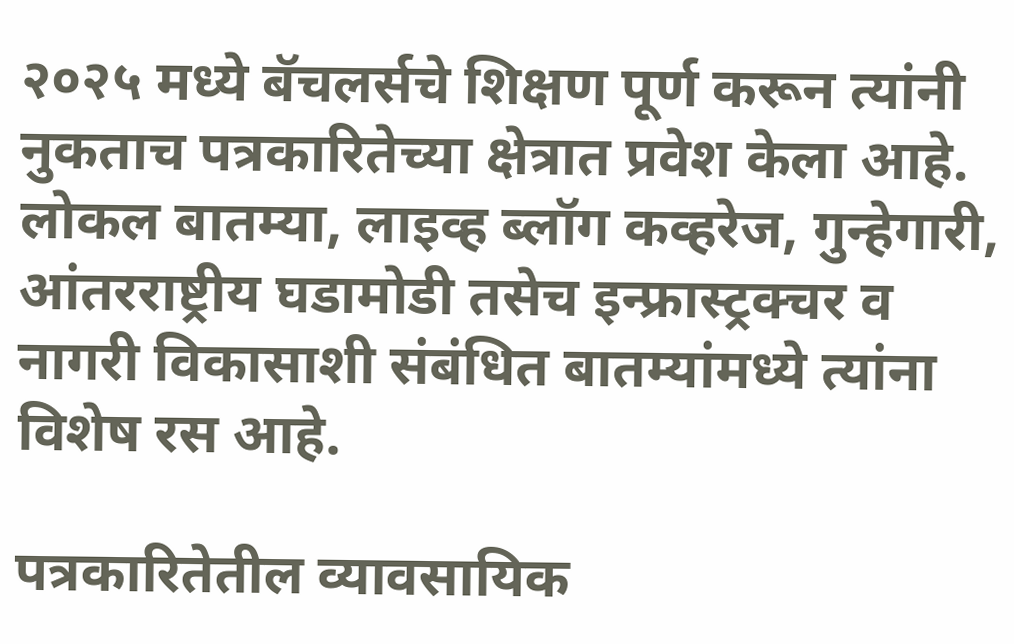२०२५ मध्ये बॅचलर्सचे शिक्षण पूर्ण करून त्यांनी नुकताच पत्रकारितेच्या क्षेत्रात प्रवेश केला आहे. लोकल बातम्या, लाइव्ह ब्लॉग कव्हरेज, गुन्हेगारी, आंतरराष्ट्रीय घडामोडी तसेच इन्फ्रास्ट्रक्चर व नागरी विकासाशी संबंधित बातम्यांमध्ये त्यांना विशेष रस आहे.

पत्रकारितेतील व्यावसायिक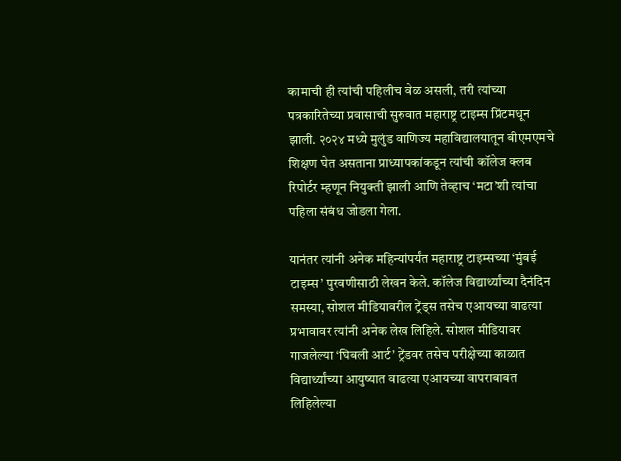कामाची ही त्यांची पहिलीच वेळ असली, तरी त्यांच्या पत्रकारितेच्या प्रवासाची सुरुवात महाराष्ट्र टाइम्स प्रिंटमधून झाली. २०२४ मध्ये मुलुंड वाणिज्य महाविद्यालयातून बीएमएमचे शिक्षण घेत असताना प्राध्यापकांकडून त्यांची कॉलेज क्लब रिपोर्टर म्हणून नियुक्ती झाली आणि तेव्हाच ‘मटा’शी त्यांचा पहिला संबंध जोडला गेला.

यानंतर त्यांनी अनेक महिन्यांपर्यंत महाराष्ट्र टाइम्सच्या ‘मुंबई टाइम्स’ पुरवणीसाठी लेखन केले. कॉलेज विद्यार्थ्यांच्या दैनंदिन समस्या, सोशल मीडियावरील ट्रेंड्स तसेच एआयच्या वाढत्या प्रभावावर त्यांनी अनेक लेख लिहिले. सोशल मीडियावर गाजलेल्या ‘घिबली आर्ट’ ट्रेंडवर तसेच परीक्षेच्या काळात विद्यार्थ्यांच्या आयुष्यात वाढत्या एआयच्या वापराबाबत लिहिलेल्या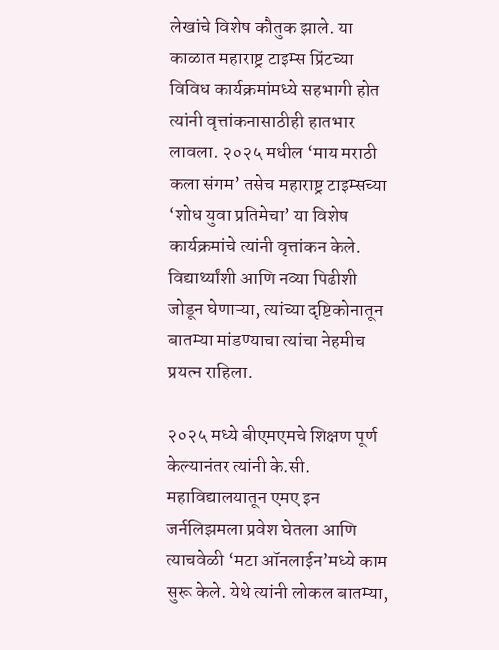लेखांचे विशेष कौतुक झाले. या काळात महाराष्ट्र टाइम्स प्रिंटच्या विविध कार्यक्रमांमध्ये सहभागी होत त्यांनी वृत्तांकनासाठीही हातभार लावला. २०२५ मधील ‘माय मराठी कला संगम’ तसेच महाराष्ट्र टाइम्सच्या ‘शोध युवा प्रतिमेचा’ या विशेष कार्यक्रमांचे त्यांनी वृत्तांकन केले. विद्यार्थ्यांशी आणि नव्या पिढीशी जोडून घेणाऱ्या, त्यांच्या दृष्टिकोनातून बातम्या मांडण्याचा त्यांचा नेहमीच प्रयत्न राहिला.

२०२५ मध्ये बीएमएमचे शिक्षण पूर्ण केल्यानंतर त्यांनी के.सी. महाविद्यालयातून एमए इन जर्नलिझमला प्रवेश घेतला आणि त्याचवेळी ‘मटा ऑनलाईन’मध्ये काम सुरू केले. येथे त्यांनी लोकल बातम्या,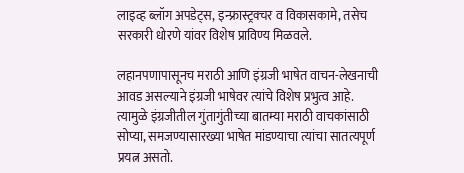लाइव्ह ब्लॉग अपडेट्स, इन्फ्रास्ट्रक्चर व विकासकामे, तसेच सरकारी धोरणे यांवर विशेष प्राविण्य मिळवले.

लहानपणापासूनच मराठी आणि इंग्रजी भाषेत वाचन-लेखनाची आवड असल्याने इंग्रजी भाषेवर त्यांचे विशेष प्रभुत्व आहे. त्यामुळे इंग्रजीतील गुंतागुंतीच्या बातम्या मराठी वाचकांसाठी सोप्या, समजण्यासारख्या भाषेत मांडण्याचा त्यांचा सातत्यपूर्ण प्रयत्न असतो.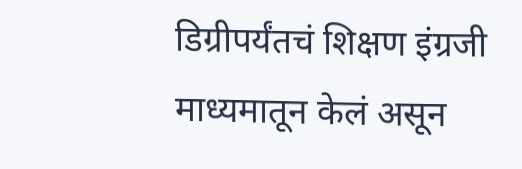डिग्रीपर्यंतचं शिक्षण इंग्रजी माध्यमातून केलं असून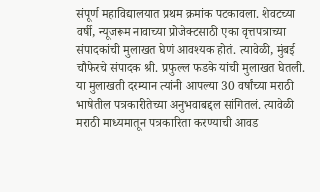संपूर्ण महाविद्यालयात प्रथम क्रमांक पटकावला. शेवटच्या वर्षी, न्यूजरूम नावाच्या प्रोजेक्टसाठी एका वृत्तपत्राच्या संपादकांची मुलाखत घेणं आवश्यक होतं. त्यावेळी, मुंबई चौफेरचे संपादक श्री. प्रफुल्ल फडके यांची मुलाखत घेतली. या मुलाखती दरम्यान त्यांनी आपल्या 30 वर्षांच्या मराठी भाषेतील पत्रकारीतेच्या अनुभवाबद्दल सांगितलं. त्यावेळी मराठी माध्यमातून पत्रकारिता करण्याची आवड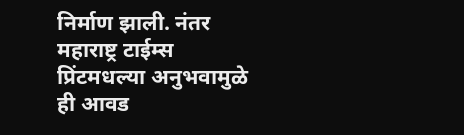निर्माण झाली. नंतर महाराष्ट्र टाईम्स प्रिंटमधल्या अनुभवामुळे ही आवड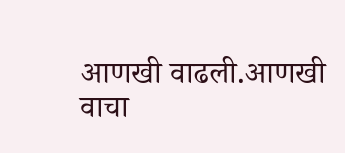आणखी वाढली.आणखी वाचा